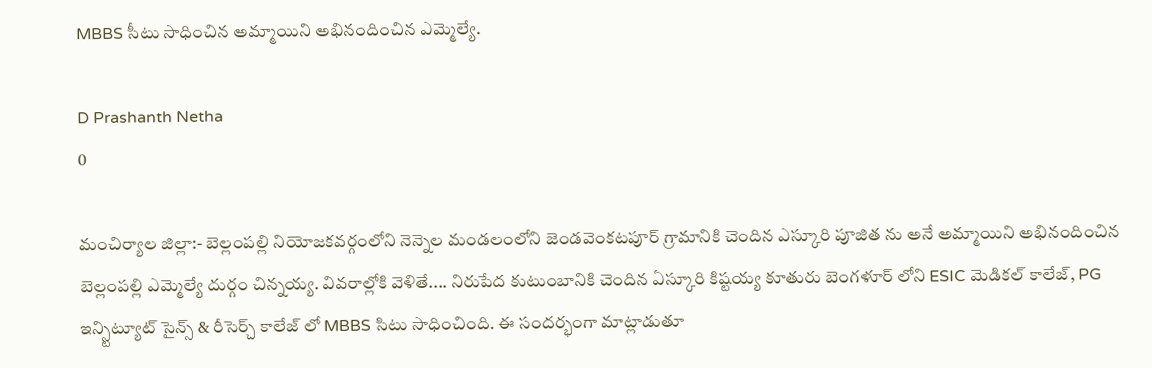MBBS సీటు సాధించిన అమ్మాయిని అభినందించిన ఎమ్మెల్యే.

D Prashanth Netha
0

మంచిర్యాల జిల్లా:- బెల్లంపల్లి నియోజకవర్గంలోని నెన్నెల మండలంలోని జెండవెంకటపూర్ గ్రామానికి చెందిన ఎస్కూరి పూజిత ను అనే అమ్మాయిని అభినందించిన బెల్లంపల్లి ఎమ్మెల్యే దుర్గం చిన్నయ్య. వివరాల్లోకి వెళితే.... నిరుపేద కుటుంబానికి చెందిన ఏస్కూరి కిష్టయ్య కూతురు బెంగళూర్ లోని ESIC మెడికల్ కాలేజ్, PG ఇన్స్టిట్యూట్ సైన్స్ & రీసెర్చ్ కాలేజ్ లో MBBS సిటు సాధించింది. ఈ సందర్భంగా మాట్లాడుతూ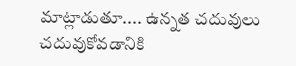మాట్లాడుతూ.... ఉన్నత చదువులు చదువుకోవడానికి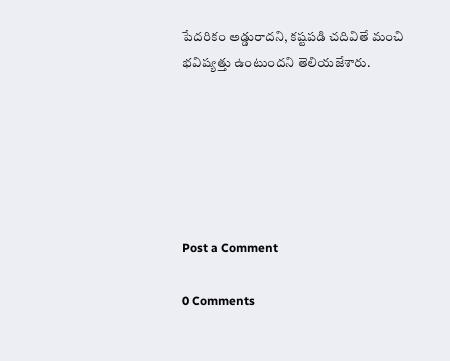పేదరికం అడ్డురాదని, కష్టపడి చదివితే మంచి భవిష్యత్తు ఉంటుందని తెలియజేశారు.






Post a Comment

0 Comments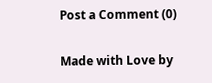Post a Comment (0)

Made with Love by